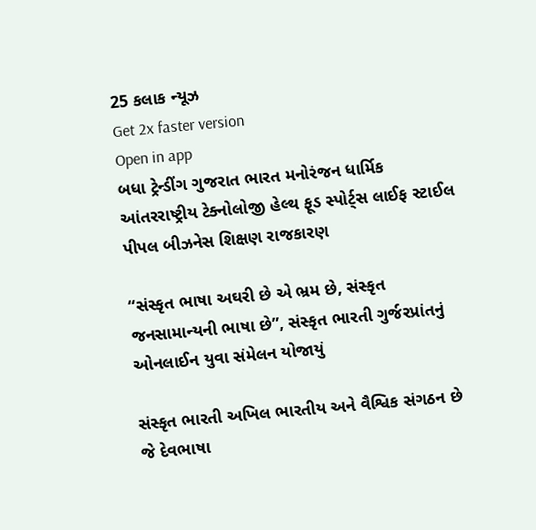25 કલાક ન્યૂઝ
Get 2x faster version
Open in app
બધા ટ્રેન્ડીંગ ગુજરાત ભારત મનોરંજન ધાર્મિક આંતરરાષ્ટ્રીય ટેક્નોલોજી હેલ્થ ફૂડ સ્પોર્ટ્સ લાઈફ સ્ટાઈલ પીપલ બીઝનેસ શિક્ષણ રાજકારણ

“સંસ્કૃત ભાષા અઘરી છે એ ભ્રમ છે, સંસ્કૃત જનસામાન્યની ભાષા છે”, સંસ્કૃત ભારતી ગુર્જરપ્રાંતનું ઓનલાઈન યુવા સંમેલન યોજાયું

સંસ્કૃત ભારતી અખિલ ભારતીય અને વૈશ્વિક સંગઠન છે જે દેવભાષા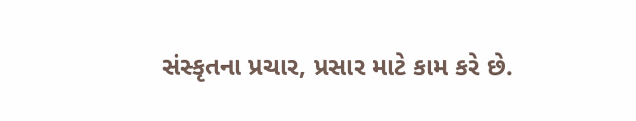સંસ્કૃતના પ્રચાર, પ્રસાર માટે કામ કરે છે.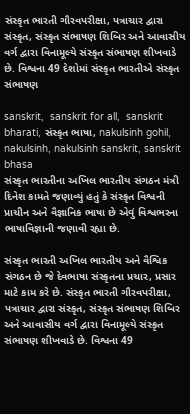સંસ્કૃત ભારતી ગૌરવપરીક્ષા, પત્રાચાર દ્વારા સંસ્કૃત, સંસ્કૃત સંભાષણ શિબિર અને આવાસીય વર્ગ દ્વારા વિનામૂલ્યે સંસ્કૃત સંભાષણ શીખવાડે છે. વિશ્વના 49 દેશોમાં સંસ્કૃત ભારતીએ સંસ્કૃત સંભાષણ

sanskrit,  sanskrit for all,  sanskrit bharati, સંસ્કૃત ભાષા, nakulsinh gohil, nakulsinh, nakulsinh sanskrit, sanskrit bhasa
સંસ્કૃત ભારતીના અખિલ ભારતીય સંગઠન મંત્રી દિનેશ કામતે જણાવ્યું હતું કે સંસ્કૃત વિશ્વની પ્રાચીન અને વૈજ્ઞાનિક ભાષા છે એવું વિશ્વભરના ભાષાવિજ્ઞાની જણાવી રહ્યા છે.

સંસ્કૃત ભારતી અખિલ ભારતીય અને વૈશ્વિક સંગઠન છે જે દેવભાષા સંસ્કૃતના પ્રચાર, પ્રસાર માટે કામ કરે છે. સંસ્કૃત ભારતી ગૌરવપરીક્ષા, પત્રાચાર દ્વારા સંસ્કૃત, સંસ્કૃત સંભાષણ શિબિર અને આવાસીય વર્ગ દ્વારા વિનામૂલ્યે સંસ્કૃત સંભાષણ શીખવાડે છે. વિશ્વના 49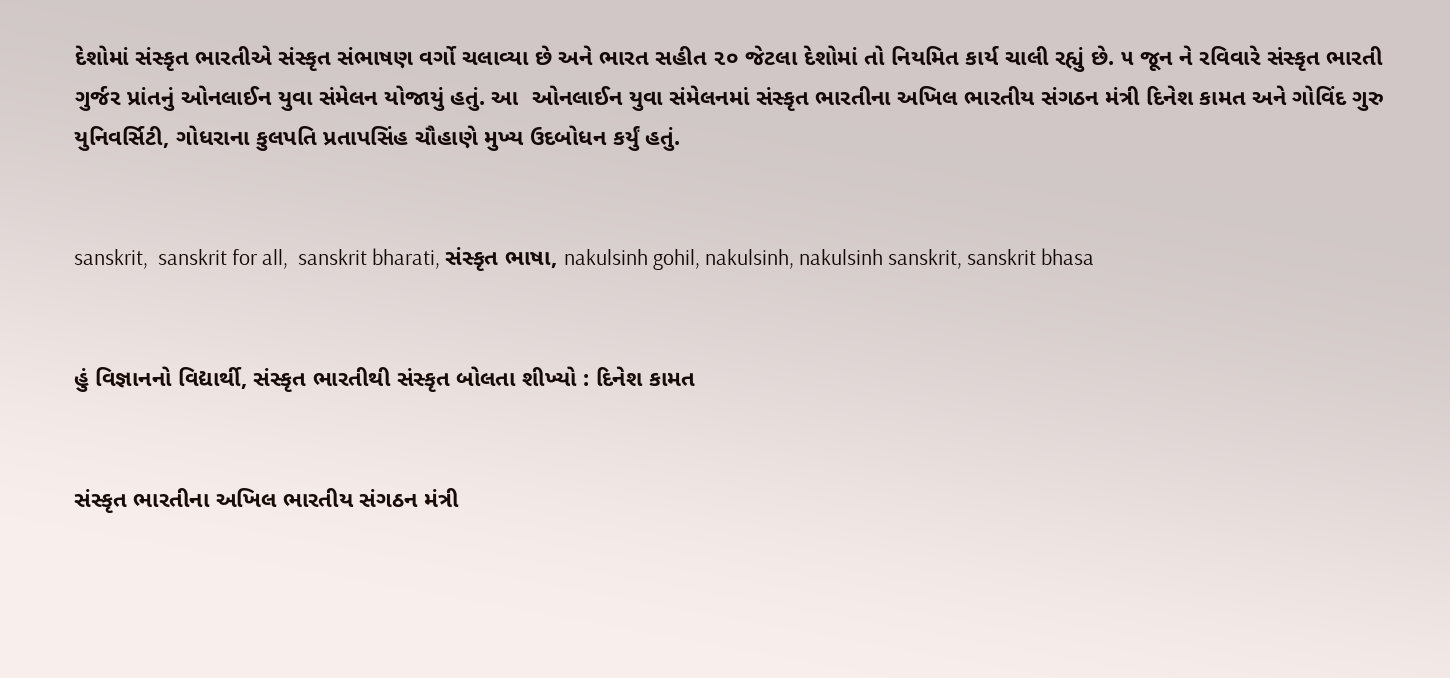દેશોમાં સંસ્કૃત ભારતીએ સંસ્કૃત સંભાષણ વર્ગો ચલાવ્યા છે અને ભારત સહીત ૨૦ જેટલા દેશોમાં તો નિયમિત કાર્ય ચાલી રહ્યું છે. ૫ જૂન ને રવિવારે સંસ્કૃત ભારતી ગુર્જર પ્રાંતનું ઓનલાઈન યુવા સંમેલન યોજાયું હતું. આ  ઓનલાઈન યુવા સંમેલનમાં સંસ્કૃત ભારતીના અખિલ ભારતીય સંગઠન મંત્રી દિનેશ કામત અને ગોવિંદ ગુરુ યુનિવર્સિટી, ગોધરાના કુલપતિ પ્રતાપસિંહ ચૌહાણે મુખ્ય ઉદબોધન કર્યું હતું.


sanskrit,  sanskrit for all,  sanskrit bharati, સંસ્કૃત ભાષા, nakulsinh gohil, nakulsinh, nakulsinh sanskrit, sanskrit bhasa


હું વિજ્ઞાનનો વિદ્યાર્થી, સંસ્કૃત ભારતીથી સંસ્કૃત બોલતા શીખ્યો : દિનેશ કામત


સંસ્કૃત ભારતીના અખિલ ભારતીય સંગઠન મંત્રી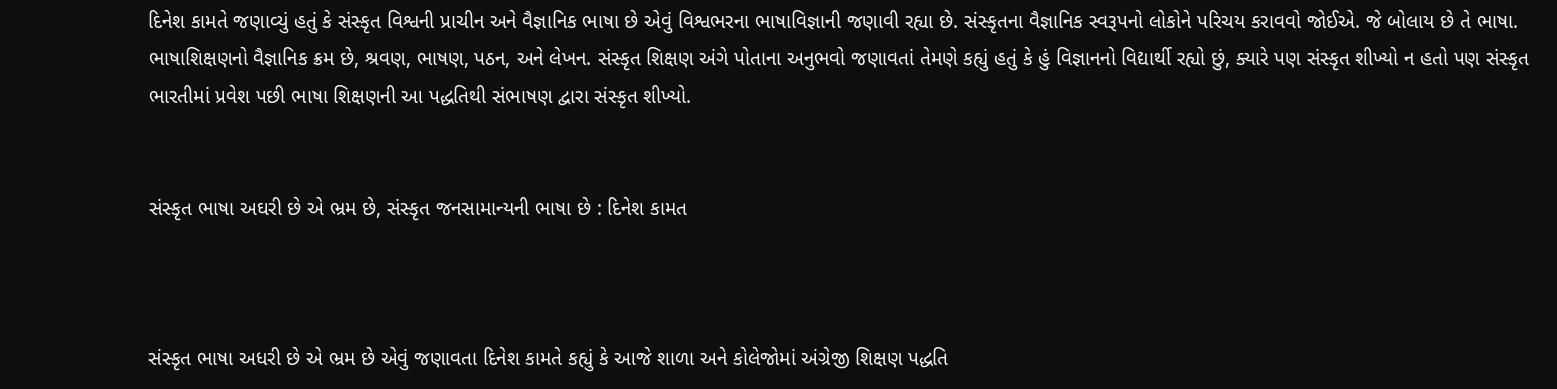દિનેશ કામતે જણાવ્યું હતું કે સંસ્કૃત વિશ્વની પ્રાચીન અને વૈજ્ઞાનિક ભાષા છે એવું વિશ્વભરના ભાષાવિજ્ઞાની જણાવી રહ્યા છે. સંસ્કૃતના વૈજ્ઞાનિક સ્વરૂપનો લોકોને પરિચય કરાવવો જોઈએ. જે બોલાય છે તે ભાષા. ભાષાશિક્ષણનો વૈજ્ઞાનિક ક્રમ છે, શ્રવણ, ભાષણ, પઠન, અને લેખન. સંસ્કૃત શિક્ષણ અંગે પોતાના અનુભવો જણાવતાં તેમણે કહ્યું હતું કે હું વિજ્ઞાનનો વિદ્યાર્થી રહ્યો છું, ક્યારે પણ સંસ્કૃત શીખ્યો ન હતો પણ સંસ્કૃત ભારતીમાં પ્રવેશ પછી ભાષા શિક્ષણની આ પદ્ધતિથી સંભાષણ દ્વારા સંસ્કૃત શીખ્યો.


સંસ્કૃત ભાષા અઘરી છે એ ભ્રમ છે, સંસ્કૃત જનસામાન્યની ભાષા છે : દિનેશ કામત



સંસ્કૃત ભાષા અધરી છે એ ભ્રમ છે એવું જણાવતા દિનેશ કામતે કહ્યું કે આજે શાળા અને કોલેજોમાં અંગ્રેજી શિક્ષણ પદ્ધતિ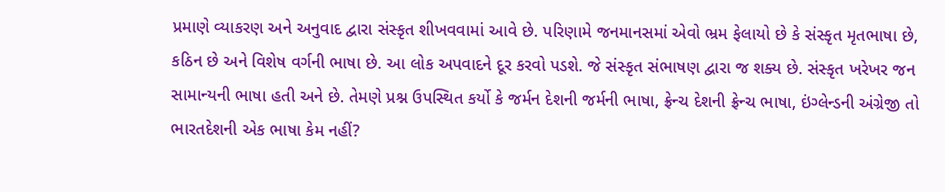પ્રમાણે વ્યાકરણ અને અનુવાદ દ્વારા સંસ્કૃત શીખવવામાં આવે છે. પરિણામે જનમાનસમાં એવો ભ્રમ ફેલાયો છે કે સંસ્કૃત મૃતભાષા છે, કઠિન છે અને વિશેષ વર્ગની ભાષા છે. આ લોક અપવાદને દૂર કરવો પડશે. જે સંસ્કૃત સંભાષણ દ્વારા જ શક્ય છે. સંસ્કૃત ખરેખર જન સામાન્યની ભાષા હતી અને છે. તેમણે પ્રશ્ન ઉપસ્થિત કર્યો કે જર્મન દેશની જર્મની ભાષા, ફ્રેન્ચ દેશની ફ્રેન્ચ ભાષા, ઇંગ્લેન્ડની અંગ્રેજી તો ભારતદેશની એક ભાષા કેમ નહીં?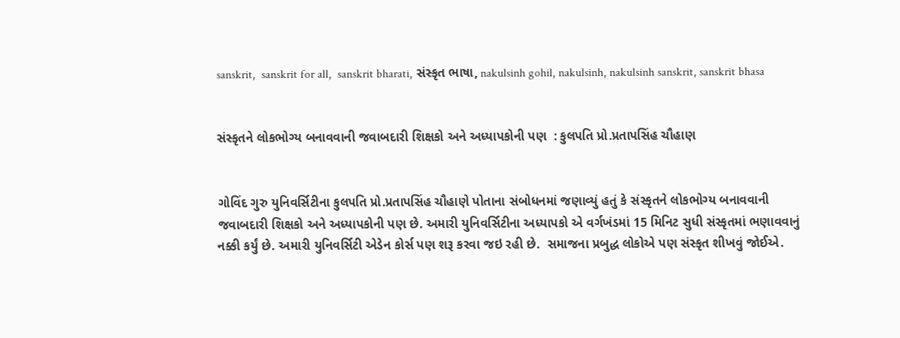sanskrit,  sanskrit for all,  sanskrit bharati, સંસ્કૃત ભાષા, nakulsinh gohil, nakulsinh, nakulsinh sanskrit, sanskrit bhasa


સંસ્કૃતને લોકભોગ્ય બનાવવાની જવાબદારી શિક્ષકો અને અધ્યાપકોની પણ  : કુલપતિ પ્રો.પ્રતાપસિંહ ચૌહાણ


ગોવિંદ ગુરુ યુનિવર્સિટીના કુલપતિ પ્રો.પ્રતાપસિંહ ચૌહાણે પોતાના સંબોધનમાં જણાવ્યું હતું કે સંસ્કૃતને લોકભોગ્ય બનાવવાની જવાબદારી શિક્ષકો અને અધ્યાપકોની પણ છે. અમારી યુનિવર્સિટીના અધ્યાપકો એ વર્ગખંડમાં 15 મિનિટ સુધી સંસ્કૃતમાં ભણાવવાનું નક્કી કર્યું છે. અમારી યુનિવર્સિટી એડેન કોર્સ પણ શરૂ કરવા જઇ રહી છે.  સમાજના પ્રબુદ્ધ લોકોએ પણ સંસ્કૃત શીખવું જોઈએ.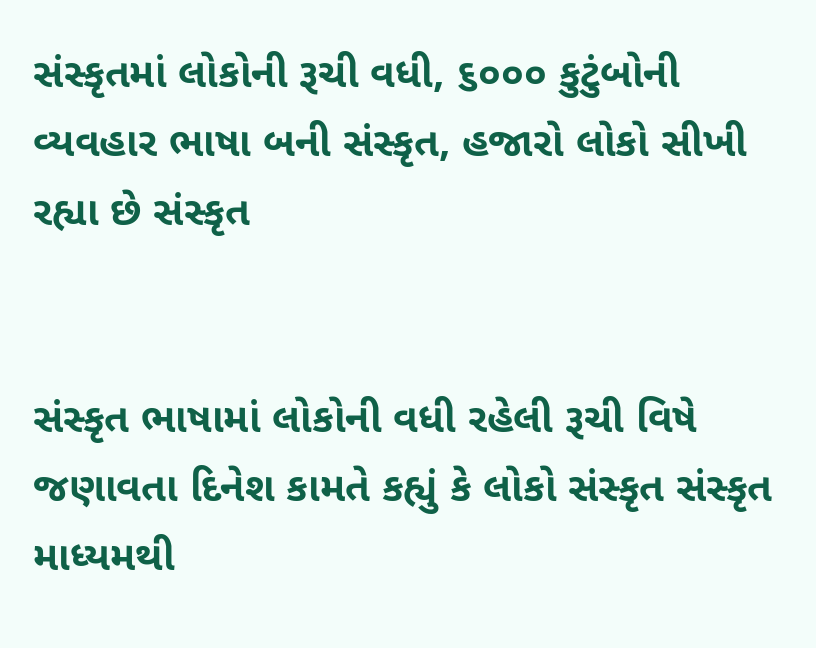સંસ્કૃતમાં લોકોની રૂચી વધી, ૬૦૦૦ કુટુંબોની વ્યવહાર ભાષા બની સંસ્કૃત, હજારો લોકો સીખી રહ્યા છે સંસ્કૃત


સંસ્કૃત ભાષામાં લોકોની વધી રહેલી રૂચી વિષે જણાવતા દિનેશ કામતે કહ્યું કે લોકો સંસ્કૃત સંસ્કૃત માધ્યમથી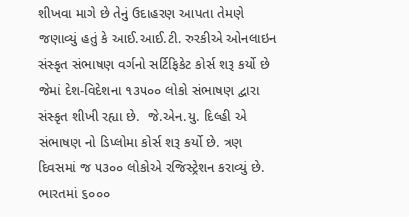શીખવા માગે છે તેનું ઉદાહરણ આપતા તેમણે જણાવ્યું હતું કે આઈ.આઈ.ટી. રુરકીએ ઓનલાઇન સંસ્કૃત સંભાષણ વર્ગનો સર્ટિફિકેટ કોર્સ શરૂ કર્યો છે જેમાં દેશ-વિદેશના ૧૩૫૦૦ લોકો સંભાષણ દ્વારા સંસ્કૃત શીખી રહ્યા છે.  જે.એન.યુ. દિલ્હી એ સંભાષણ નો ડિપ્લોમા કોર્સ શરૂ કર્યો છે. ત્રણ દિવસમાં જ ૫૩૦૦ લોકોએ રજિસ્ટ્રેશન કરાવ્યું છે. ભારતમાં ૬૦૦૦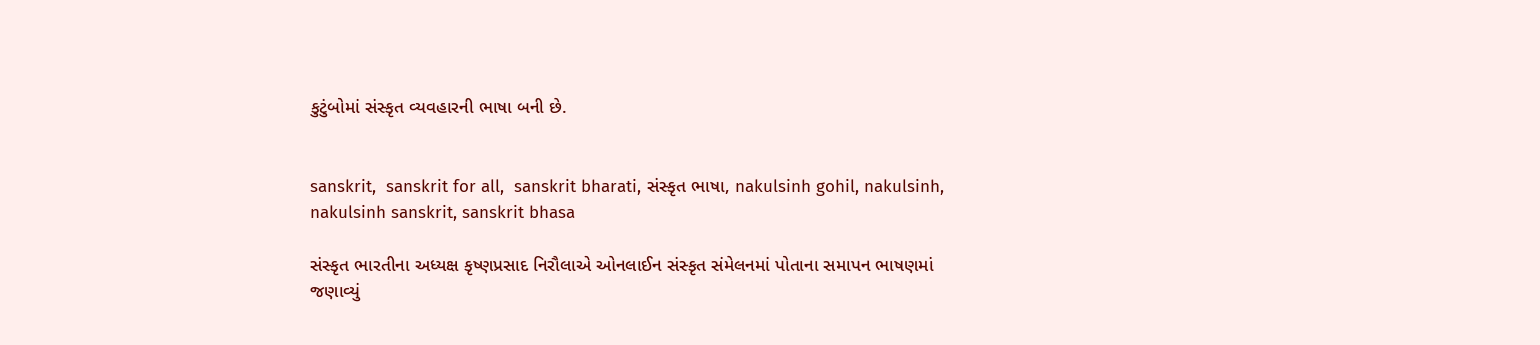કુટુંબોમાં સંસ્કૃત વ્યવહારની ભાષા બની છે.


sanskrit,  sanskrit for all,  sanskrit bharati, સંસ્કૃત ભાષા, nakulsinh gohil, nakulsinh, nakulsinh sanskrit, sanskrit bhasa

સંસ્કૃત ભારતીના અધ્યક્ષ કૃષ્ણપ્રસાદ નિરૌલાએ ઓનલાઈન સંસ્કૃત સંમેલનમાં પોતાના સમાપન ભાષણમાં જણાવ્યું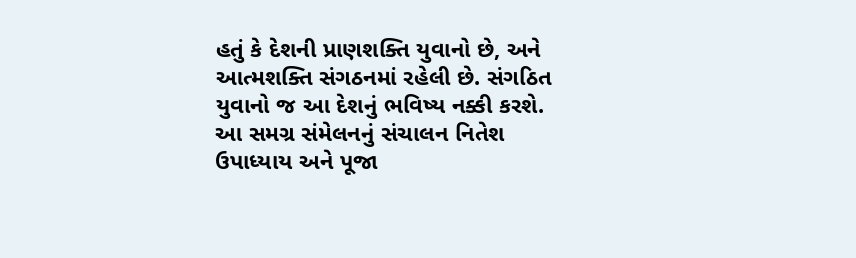હતું કે દેશની પ્રાણશક્તિ યુવાનો છે, અને આત્મશક્તિ સંગઠનમાં રહેલી છે. સંગઠિત યુવાનો જ આ દેશનું ભવિષ્ય નક્કી કરશે. આ સમગ્ર સંમેલનનું સંચાલન નિતેશ ઉપાધ્યાય અને પૂજા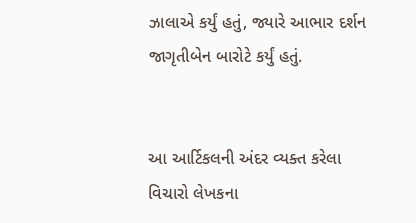ઝાલાએ કર્યું હતું, જ્યારે આભાર દર્શન જાગૃતીબેન બારોટે કર્યું હતું.


આ આર્ટિકલની અંદર વ્યક્ત કરેલા વિચારો લેખકના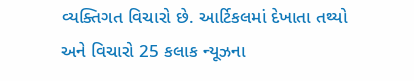વ્યક્તિગત વિચારો છે. આર્ટિકલમાં દેખાતા તથ્યો અને વિચારો 25 કલાક ન્યૂઝના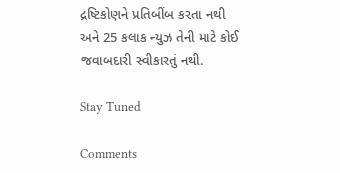દ્રષ્ટિકોણને પ્રતિબીંબ કરતા નથી અને 25 કલાક ન્યુઝ તેની માટે કોઈ જવાબદારી સ્વીકારતું નથી.

Stay Tuned

Comments